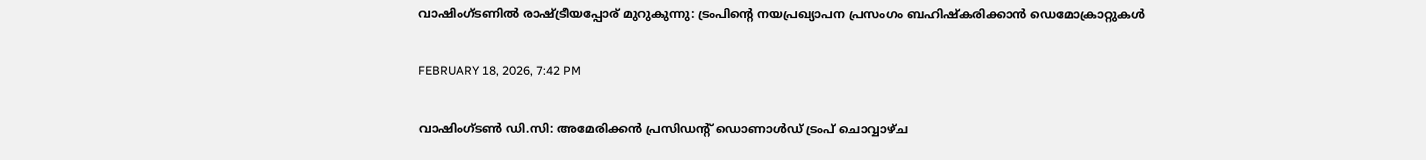വാഷിംഗ്ടണിൽ രാഷ്ട്രീയപ്പോര് മുറുകുന്നു: ട്രംപിന്റെ നയപ്രഖ്യാപന പ്രസംഗം ബഹിഷ്കരിക്കാൻ ഡെമോക്രാറ്റുകൾ

FEBRUARY 18, 2026, 7:42 PM

വാഷിംഗ്ടൺ ഡി.സി: അമേരിക്കൻ പ്രസിഡന്റ് ഡൊണാൾഡ് ട്രംപ് ചൊവ്വാഴ്ച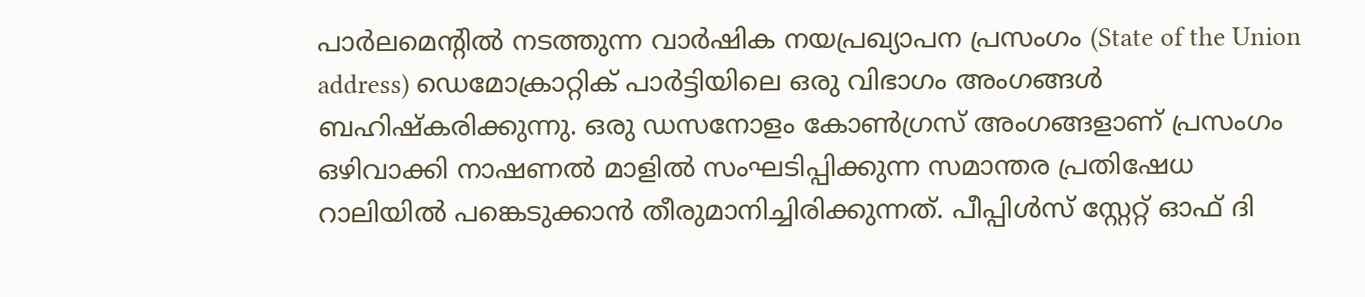പാർലമെന്റിൽ നടത്തുന്ന വാർഷിക നയപ്രഖ്യാപന പ്രസംഗം (State of the Union address) ഡെമോക്രാറ്റിക് പാർട്ടിയിലെ ഒരു വിഭാഗം അംഗങ്ങൾ ബഹിഷ്കരിക്കുന്നു. ഒരു ഡസനോളം കോൺഗ്രസ് അംഗങ്ങളാണ് പ്രസംഗം ഒഴിവാക്കി നാഷണൽ മാളിൽ സംഘടിപ്പിക്കുന്ന സമാന്തര പ്രതിഷേധ റാലിയിൽ പങ്കെടുക്കാൻ തീരുമാനിച്ചിരിക്കുന്നത്. പീപ്പിൾസ് സ്റ്റേറ്റ് ഓഫ് ദി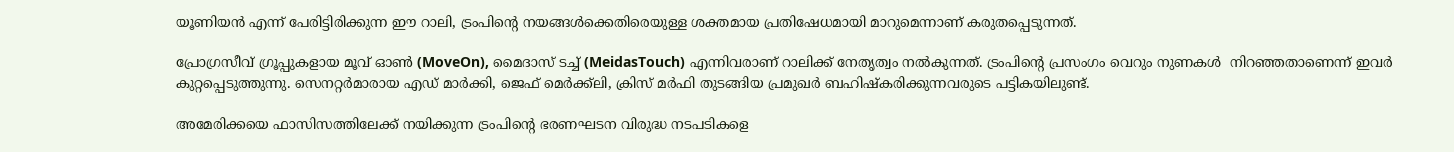യൂണിയൻ എന്ന് പേരിട്ടിരിക്കുന്ന ഈ റാലി, ട്രംപിന്റെ നയങ്ങൾക്കെതിരെയുള്ള ശക്തമായ പ്രതിഷേധമായി മാറുമെന്നാണ് കരുതപ്പെടുന്നത്.

പ്രോഗ്രസീവ് ഗ്രൂപ്പുകളായ മൂവ് ഓൺ (MoveOn), മൈദാസ് ടച്ച് (MeidasTouch) എന്നിവരാണ് റാലിക്ക് നേതൃത്വം നൽകുന്നത്. ട്രംപിന്റെ പ്രസംഗം വെറും നുണകൾ  നിറഞ്ഞതാണെന്ന് ഇവർ കുറ്റപ്പെടുത്തുന്നു. സെനറ്റർമാരായ എഡ് മാർക്കി, ജെഫ് മെർക്ക്ലി, ക്രിസ് മർഫി തുടങ്ങിയ പ്രമുഖർ ബഹിഷ്കരിക്കുന്നവരുടെ പട്ടികയിലുണ്ട്.

അമേരിക്കയെ ഫാസിസത്തിലേക്ക് നയിക്കുന്ന ട്രംപിന്റെ ഭരണഘടന വിരുദ്ധ നടപടികളെ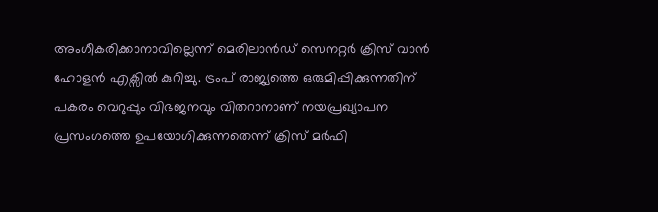അംഗീകരിക്കാനാവില്ലെന്ന് മെരിലാൻഡ് സെനറ്റർ ക്രിസ് വാൻ ഹോളൻ എക്സിൽ കുറിച്ചു. ട്രംപ് രാജ്യത്തെ ഒരുമിപ്പിക്കുന്നതിന് പകരം വെറുപ്പും വിഭജനവും വിതറാനാണ് നയപ്രഖ്യാപന പ്രസംഗത്തെ ഉപയോഗിക്കുന്നതെന്ന് ക്രിസ് മർഫി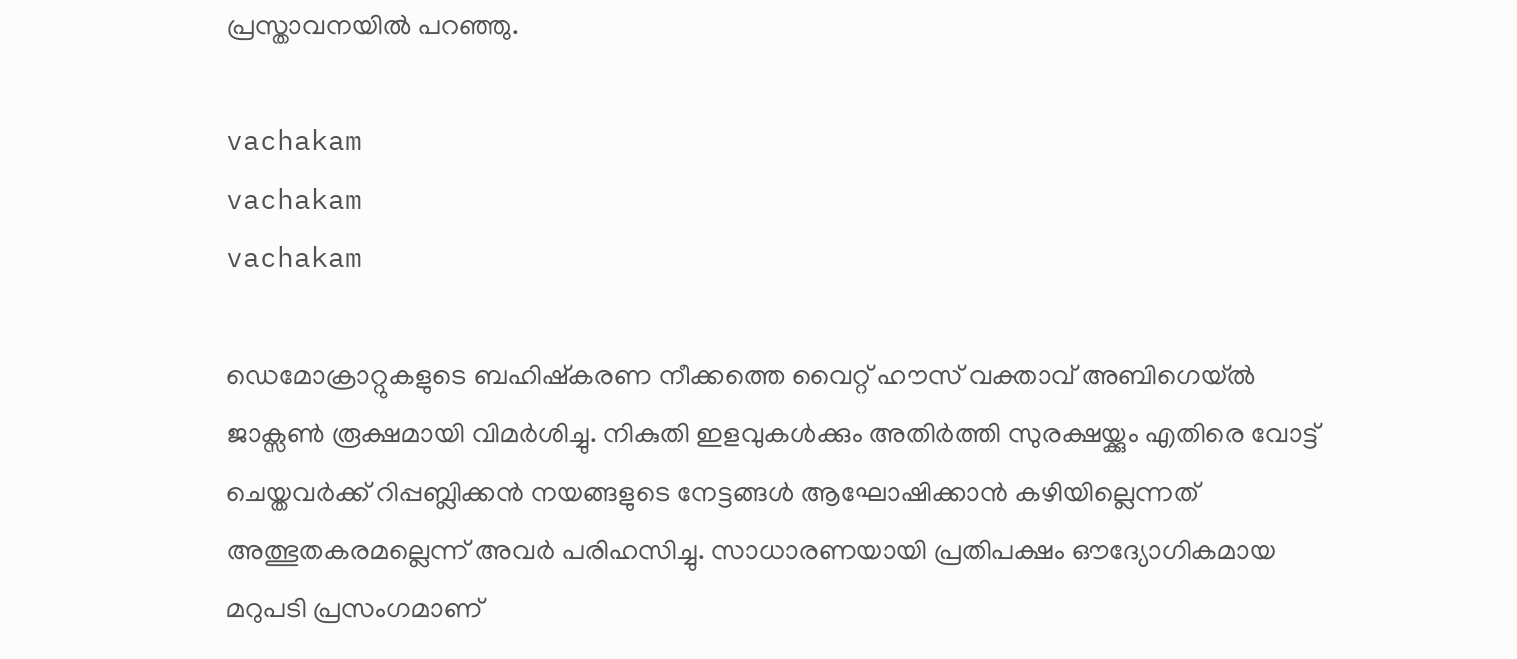പ്രസ്താവനയിൽ പറഞ്ഞു.

vachakam
vachakam
vachakam

ഡെമോക്രാറ്റുകളുടെ ബഹിഷ്കരണ നീക്കത്തെ വൈറ്റ് ഹൗസ് വക്താവ് അബിഗെയ്ൽ ജാക്സൺ രൂക്ഷമായി വിമർശിച്ചു. നികുതി ഇളവുകൾക്കും അതിർത്തി സുരക്ഷയ്ക്കും എതിരെ വോട്ട് ചെയ്തവർക്ക് റിപ്പബ്ലിക്കൻ നയങ്ങളുടെ നേട്ടങ്ങൾ ആഘോഷിക്കാൻ കഴിയില്ലെന്നത് അത്ഭുതകരമല്ലെന്ന് അവർ പരിഹസിച്ചു. സാധാരണയായി പ്രതിപക്ഷം ഔദ്യോഗികമായ മറുപടി പ്രസംഗമാണ്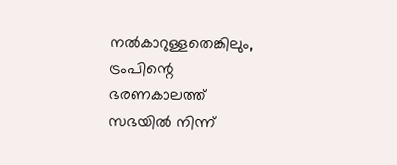നൽകാറുള്ളതെങ്കിലും, ട്രംപിന്റെ ഭരണകാലത്ത് സഭയിൽ നിന്ന്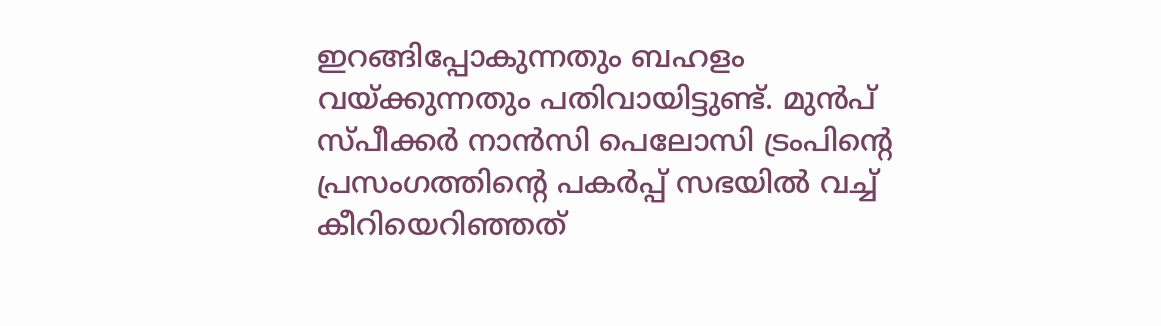ഇറങ്ങിപ്പോകുന്നതും ബഹളം വയ്ക്കുന്നതും പതിവായിട്ടുണ്ട്. മുൻപ് സ്പീക്കർ നാൻസി പെലോസി ട്രംപിന്റെ പ്രസംഗത്തിന്റെ പകർപ്പ് സഭയിൽ വച്ച് കീറിയെറിഞ്ഞത്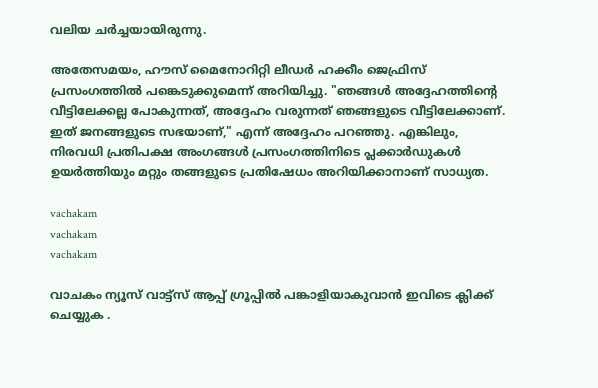വലിയ ചർച്ചയായിരുന്നു.

അതേസമയം, ഹൗസ് മൈനോറിറ്റി ലീഡർ ഹക്കീം ജെഫ്രിസ് പ്രസംഗത്തിൽ പങ്കെടുക്കുമെന്ന് അറിയിച്ചു. "ഞങ്ങൾ അദ്ദേഹത്തിന്റെ വീട്ടിലേക്കല്ല പോകുന്നത്, അദ്ദേഹം വരുന്നത് ഞങ്ങളുടെ വീട്ടിലേക്കാണ്. ഇത് ജനങ്ങളുടെ സഭയാണ്," എന്ന് അദ്ദേഹം പറഞ്ഞു. എങ്കിലും, നിരവധി പ്രതിപക്ഷ അംഗങ്ങൾ പ്രസംഗത്തിനിടെ പ്ലക്കാർഡുകൾ ഉയർത്തിയും മറ്റും തങ്ങളുടെ പ്രതിഷേധം അറിയിക്കാനാണ് സാധ്യത.

vachakam
vachakam
vachakam

വാചകം ന്യൂസ് വാട്ട്സ് ആപ്പ് ഗ്രൂപ്പിൽ പങ്കാളിയാകുവാൻ ഇവിടെ ക്ലിക്ക് ചെയ്യുക .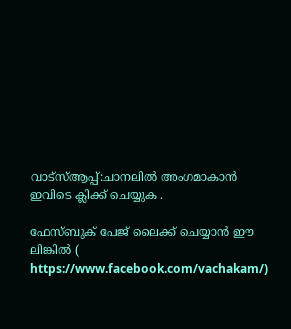വാട്സ്ആപ്പ്:ചാനലിൽ അംഗമാകാൻ ഇവിടെ ക്ലിക്ക് ചെയ്യുക .

ഫേസ്ബുക് പേജ് ലൈക്ക് ചെയ്യാൻ ഈ ലിങ്കിൽ (
https://www.facebook.com/vachakam/)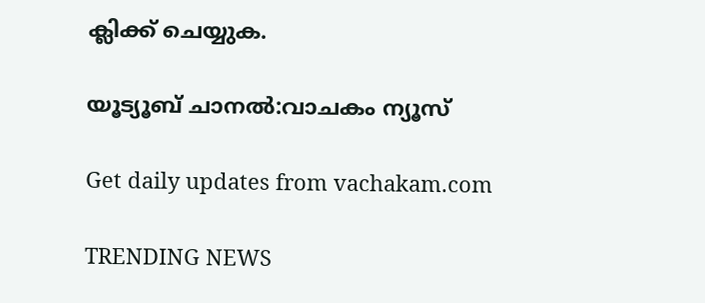ക്ലിക്ക് ചെയ്യുക.

യൂട്യൂബ് ചാനൽ:വാചകം ന്യൂസ്

Get daily updates from vachakam.com

TRENDING NEWS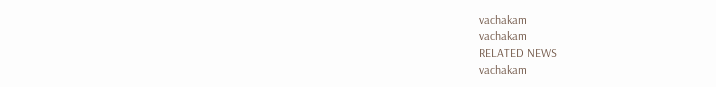vachakam
vachakam
RELATED NEWS
vachakam